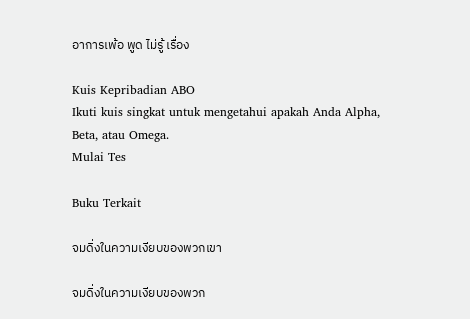อาการเพ้อ พูด ไม่รู้ เรื่อง

Kuis Kepribadian ABO
Ikuti kuis singkat untuk mengetahui apakah Anda Alpha, Beta, atau Omega.
Mulai Tes

Buku Terkait

จมดิ่งในความเงียบของพวกเขา

จมดิ่งในความเงียบของพวก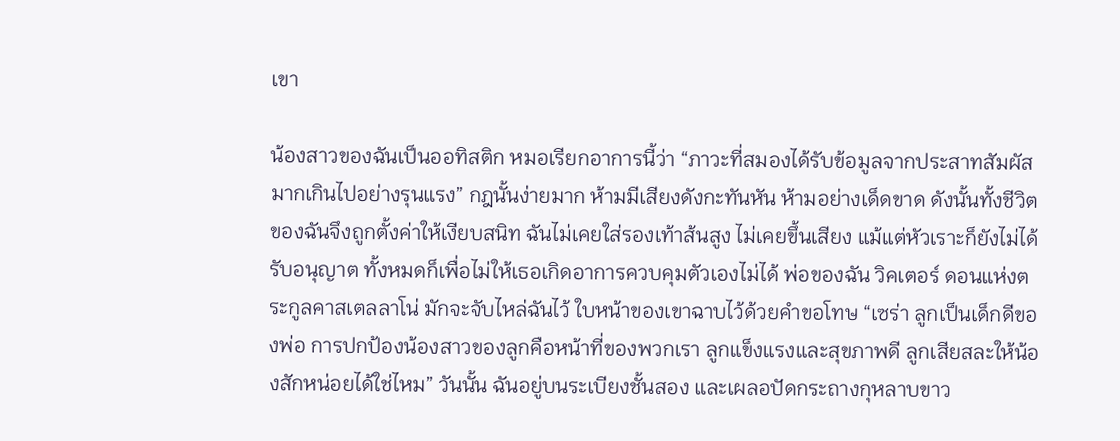เขา

น้องสาวของฉันเป็นออทิสติก หมอเรียกอาการนี้ว่า “ภาวะที่สมองได้รับข้อมูลจากประสาทสัมผัสมากเกินไปอย่างรุนแรง” กฎนั้นง่ายมาก ห้ามมีเสียงดังกะทันหัน ห้ามอย่างเด็ดขาด ดังนั้นทั้งชีวิตของฉันจึงถูกตั้งค่าให้เงียบสนิท ฉันไม่เคยใส่รองเท้าส้นสูง ไม่เคยขึ้นเสียง แม้แต่หัวเราะก็ยังไม่ได้รับอนุญาต ทั้งหมดก็เพื่อไม่ให้เธอเกิดอาการควบคุมตัวเองไม่ได้ พ่อของฉัน วิคเตอร์ ดอนแห่งตระกูลคาสเตลลาโน่ มักจะจับไหล่ฉันไว้ ใบหน้าของเขาฉาบไว้ด้วยคำขอโทษ “เซร่า ลูกเป็นเด็กดีของพ่อ การปกป้องน้องสาวของลูกคือหน้าที่ของพวกเรา ลูกแข็งแรงและสุขภาพดี ลูกเสียสละให้น้องสักหน่อยได้ใช่ไหม” วันนั้น ฉันอยู่บนระเบียงชั้นสอง และเผลอปัดกระถางกุหลาบขาว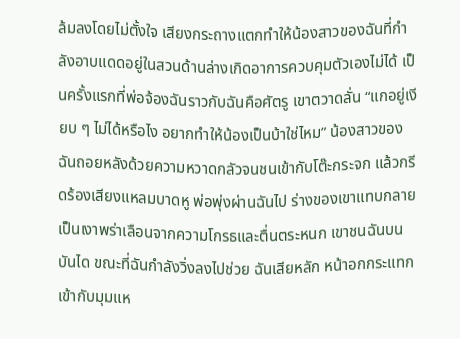ล้มลงโดยไม่ตั้งใจ เสียงกระถางแตกทำให้น้องสาวของฉันที่กำลังอาบแดดอยู่ในสวนด้านล่างเกิดอาการควบคุมตัวเองไม่ได้ เป็นครั้งแรกที่พ่อจ้องฉันราวกับฉันคือศัตรู เขาตวาดลั่น “แกอยู่เงียบ ๆ ไม่ได้หรือไง อยากทำให้น้องเป็นบ้าใช่ไหม” น้องสาวของฉันถอยหลังด้วยความหวาดกลัวจนชนเข้ากับโต๊ะกระจก แล้วกรีดร้องเสียงแหลมบาดหู พ่อพุ่งผ่านฉันไป ร่างของเขาแทบกลายเป็นเงาพร่าเลือนจากความโกรธและตื่นตระหนก เขาชนฉันบนบันได ขณะที่ฉันกำลังวิ่งลงไปช่วย ฉันเสียหลัก หน้าอกกระแทกเข้ากับมุมแห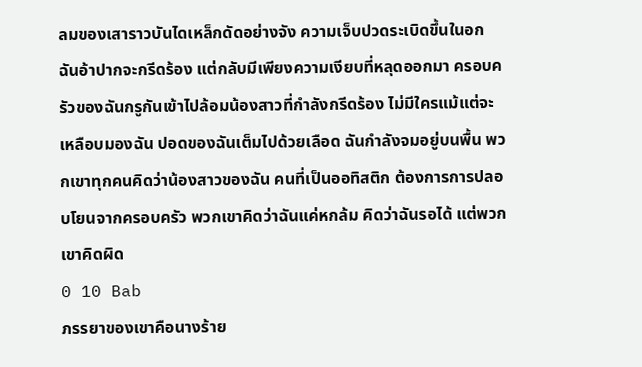ลมของเสาราวบันไดเหล็กดัดอย่างจัง ความเจ็บปวดระเบิดขึ้นในอก ฉันอ้าปากจะกรีดร้อง แต่กลับมีเพียงความเงียบที่หลุดออกมา ครอบครัวของฉันกรูกันเข้าไปล้อมน้องสาวที่กำลังกรีดร้อง ไม่มีใครแม้แต่จะเหลือบมองฉัน ปอดของฉันเต็มไปด้วยเลือด ฉันกำลังจมอยู่บนพื้น พวกเขาทุกคนคิดว่าน้องสาวของฉัน คนที่เป็นออทิสติก ต้องการการปลอบโยนจากครอบครัว พวกเขาคิดว่าฉันแค่หกล้ม คิดว่าฉันรอได้ แต่พวกเขาคิดผิด
0 10 Bab
ภรรยาของเขาคือนางร้าย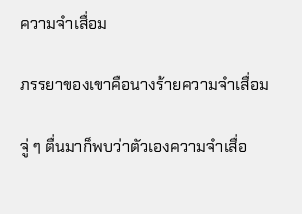ความจำเสื่อม

ภรรยาของเขาคือนางร้ายความจำเสื่อม

จู่ ๆ ตื่นมาก็พบว่าตัวเองความจำเสื่อ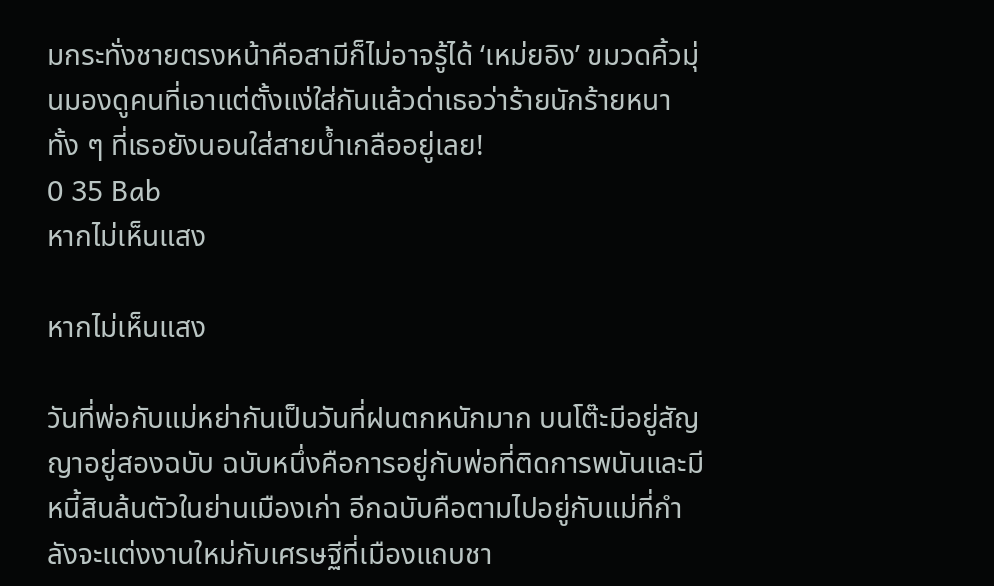มกระทั่งชายตรงหน้าคือสามีก็ไม่อาจรู้ได้ ‘เหม่ยอิง’ ขมวดคิ้วมุ่นมองดูคนที่เอาแต่ตั้งแง่ใส่กันแล้วด่าเธอว่าร้ายนักร้ายหนา ทั้ง ๆ ที่เธอยังนอนใส่สายน้ำเกลืออยู่เลย!
0 35 Bab
หากไม่เห็นแสง

หากไม่เห็นแสง

วันที่พ่อกับแม่หย่ากันเป็นวันที่ฝนตกหนักมาก บนโต๊ะมีอยู่สัญญาอยู่สองฉบับ ฉบับหนึ่งคือการอยู่กับพ่อที่ติดการพนันและมีหนี้สินล้นตัวในย่านเมืองเก่า อีกฉบับคือตามไปอยู่กับแม่ที่กำลังจะแต่งงานใหม่กับเศรษฐีที่เมืองแถบชา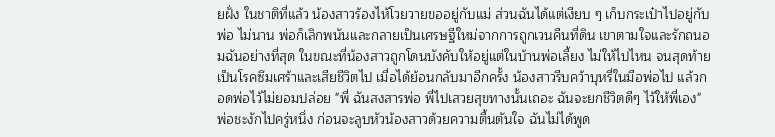ยฝั่ง ในชาติที่แล้ว น้องสาวร้องไห้โวยวายขออยู่กับแม่ ส่วนฉันได้แต่เงียบ ๆ เก็บกระเป๋าไปอยู่กับพ่อ ไม่นาน พ่อก็เลิกพนันและกลายเป็นเศรษฐีใหม่จากการถูกเวนคืนที่ดิน เขาตามใจและรักถนอมฉันอย่างที่สุด ในขณะที่น้องสาวถูกโดนบังคับให้อยู่แต่ในบ้านพ่อเลี้ยง ไม่ให้ไปไหน จนสุดท้ายเป็นโรคซึมเศร้าและเสียชีวิตไป เมื่อได้ย้อนกลับมาอีกครั้ง น้องสาวรีบคว้าบุหรี่ในมือพ่อไป แล้วกอดพ่อไว้ไม่ยอมปล่อย "พี่ ฉันสงสารพ่อ พี่ไปเสวยสุขทางนั้นเถอะ ฉันจะยกชีวิตดีๆ ไว้ให้พี่เอง" พ่อชะงักไปครู่หนึ่ง ก่อนจะลูบหัวน้องสาวด้วยความตื้นตันใจ ฉันไม่ได้พูด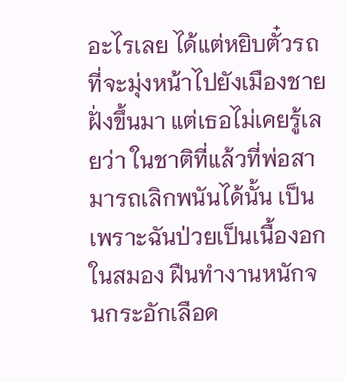อะไรเลย ได้แต่หยิบตั๋วรถที่จะมุ่งหน้าไปยังเมืองชายฝั่งขึ้นมา แต่เธอไม่เคยรู้เลยว่า ในชาติที่แล้วที่พ่อสามารถเลิกพนันได้นั้น เป็นเพราะฉันป่วยเป็นเนื้องอกในสมอง ฝืนทำงานหนักจนกระอักเลือด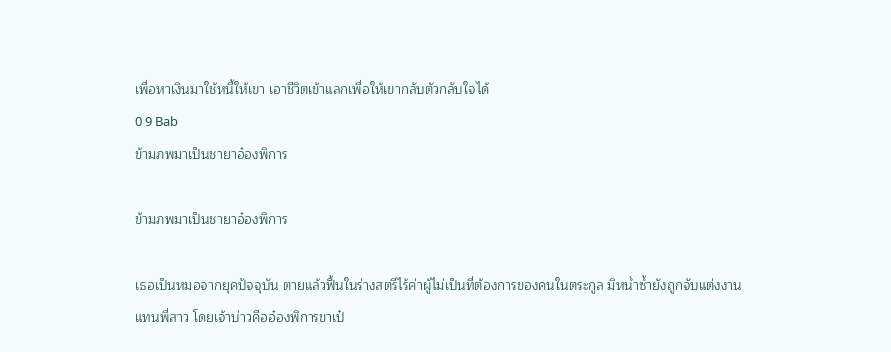เพื่อหาเงินมาใช้หนี้ให้เขา เอาชีวิตเข้าแลกเพื่อให้เขากลับตัวกลับใจได้
0 9 Bab
ข้ามภพมาเป็นชายาอ๋องพิการ

ข้ามภพมาเป็นชายาอ๋องพิการ

เธอเป็นหมอจากยุคปัจจุบัน ตายแล้วฟื้นในร่างสตรีไร้ค่าผู้ไม่เป็นที่ต้องการของคนในตระกูล มิหน่ำซ้ำยังถูกจับแต่งงานแทนพี่สาว โดยเจ้าบ่าวคืออ๋องพิการขาเป๋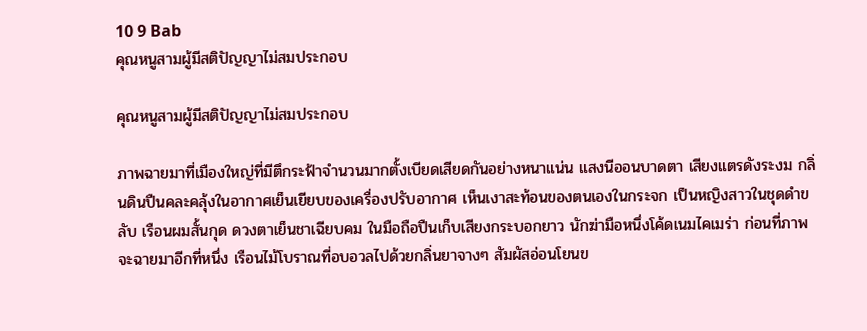10 9 Bab
คุณหนูสามผู้มีสติปัญญาไม่สมประกอบ

คุณหนูสามผู้มีสติปัญญาไม่สมประกอบ

ภาพฉายมาที่เมืองใหญ่ที่มีตึกระฟ้าจำนวนมากตั้งเบียดเสียดกันอย่างหนาแน่น แสงนีออนบาดตา เสียงแตรดังระงม กลิ่นดินปืนคละคลุ้งในอากาศเย็นเยียบของเครื่องปรับอากาศ เห็นเงาสะท้อนของตนเองในกระจก เป็นหญิงสาวในชุดดำขลับ เรือนผมสั้นกุด ดวงตาเย็นชาเฉียบคม ในมือถือปืนเก็บเสียงกระบอกยาว นักฆ่ามือหนึ่งโค้ดเนมไคเมร่า ก่อนที่ภาพจะฉายมาอีกที่หนึ่ง เรือนไม้โบราณที่อบอวลไปด้วยกลิ่นยาจางๆ สัมผัสอ่อนโยนข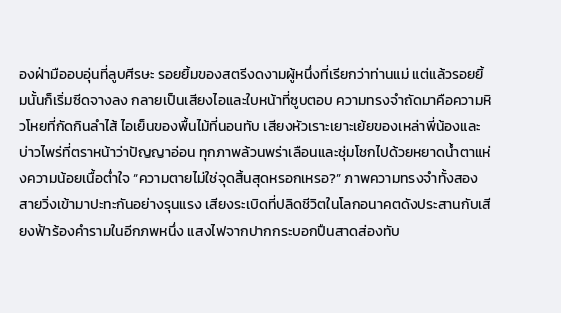องฝ่ามืออบอุ่นที่ลูบศีรษะ รอยยิ้มของสตรีงดงามผู้หนึ่งที่เรียกว่าท่านแม่ แต่แล้วรอยยิ้มนั้นก็เริ่มซีดจางลง กลายเป็นเสียงไอและใบหน้าที่ซูบตอบ ความทรงจำถัดมาคือความหิวโหยที่กัดกินลำไส้ ไอเย็นของพื้นไม้ที่นอนทับ เสียงหัวเราะเยาะเย้ยของเหล่าพี่น้องและบ่าวไพร่ที่ตราหน้าว่าปัญญาอ่อน ทุกภาพล้วนพร่าเลือนและชุ่มโชกไปด้วยหยาดน้ำตาแห่งความน้อยเนื้อต่ำใจ “ความตายไม่ใช่จุดสิ้นสุดหรอกเหรอ?” ภาพความทรงจำทั้งสองสายวิ่งเข้ามาปะทะกันอย่างรุนแรง เสียงระเบิดที่ปลิดชีวิตในโลกอนาคตดังประสานกับเสียงฟ้าร้องคำรามในอีกภพหนึ่ง แสงไฟจากปากกระบอกปืนสาดส่องทับ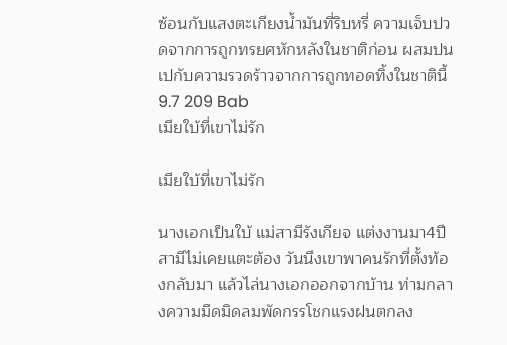ซ้อนกับแสงตะเกียงน้ำมันที่ริบหรี่ ความเจ็บปวดจากการถูกทรยศหักหลังในชาติก่อน ผสมปนเปกับความรวดร้าวจากการถูกทอดทิ้งในชาตินี้
9.7 209 Bab
เมียใบ้ที่เขาไม่รัก

เมียใบ้ที่เขาไม่รัก

นางเอกเป็นใบ้ แม่สามีรังเกียจ แต่งงานมา4ปีสามีไม่เคยแตะต้อง วันนึงเขาพาคนรักที่ตั้งท้องกลับมา แล้วไล่นางเอกออกจากบ้าน ท่ามกลางความมืดมิดลมพัดกรรโชกแรงฝนตกลง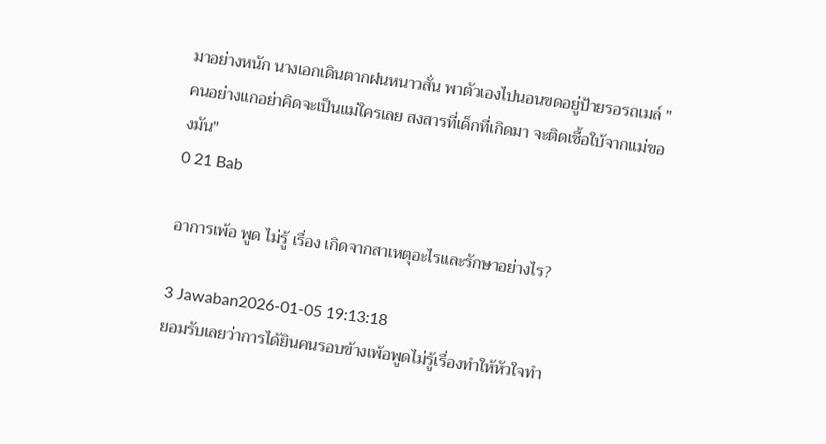มาอย่างหนัก นางเอกเดินตากฝนหนาวสั่น พาตัวเองไปนอนขดอยู่ป้ายรอรถเมล์ " คนอย่างแกอย่าคิดจะเป็นแม่ใครเลย สงสารที่เด็กที่เกิดมา จะติดเชื้อใบ้จากแม่ของมัน"
0 21 Bab

อาการเพ้อ พูด ไม่รู้ เรื่อง เกิดจากสาเหตุอะไรและรักษาอย่างไร?

3 Jawaban2026-01-05 19:13:18
ยอมรับเลยว่าการได้ยินคนรอบข้างเพ้อพูดไม่รู้เรื่องทำให้หัวใจทำ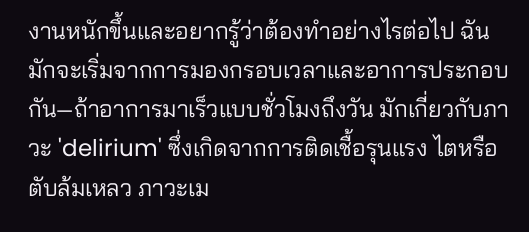งานหนักขึ้นและอยากรู้ว่าต้องทำอย่างไรต่อไป ฉันมักจะเริ่มจากการมองกรอบเวลาและอาการประกอบกัน—ถ้าอาการมาเร็วแบบชั่วโมงถึงวัน มักเกี่ยวกับภาวะ 'delirium' ซึ่งเกิดจากการติดเชื้อรุนแรง ไตหรือตับล้มเหลว ภาวะเม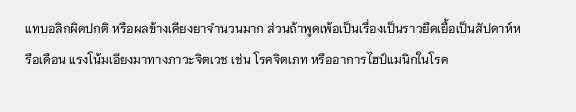แทบอลิกผิดปกติ หรือผลข้างเคียงยาจำนวนมาก ส่วนถ้าพูดเพ้อเป็นเรื่องเป็นราวยืดเยื้อเป็นสัปดาห์หรือเดือน แรงโน้มเอียงมาทางภาวะจิตเวช เช่น โรคจิตเภท หรืออาการไฮป์แมนิกในโรค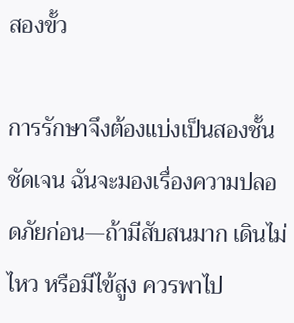สองขั้ว

การรักษาจึงต้องแบ่งเป็นสองชั้นชัดเจน ฉันจะมองเรื่องความปลอดภัยก่อน—ถ้ามีสับสนมาก เดินไม่ไหว หรือมีไข้สูง ควรพาไป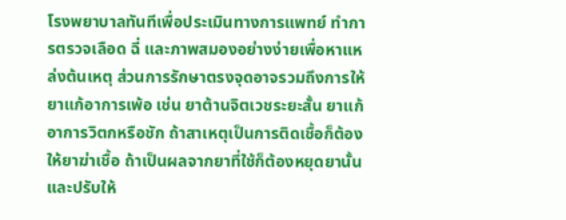โรงพยาบาลทันทีเพื่อประเมินทางการแพทย์ ทำการตรวจเลือด ฉี่ และภาพสมองอย่างง่ายเพื่อหาแหล่งต้นเหตุ ส่วนการรักษาตรงจุดอาจรวมถึงการให้ยาแก้อาการเพ้อ เช่น ยาต้านจิตเวชระยะสั้น ยาแก้อาการวิตกหรือชัก ถ้าสาเหตุเป็นการติดเชื้อก็ต้องให้ยาฆ่าเชื้อ ถ้าเป็นผลจากยาที่ใช้ก็ต้องหยุดยานั้นและปรับให้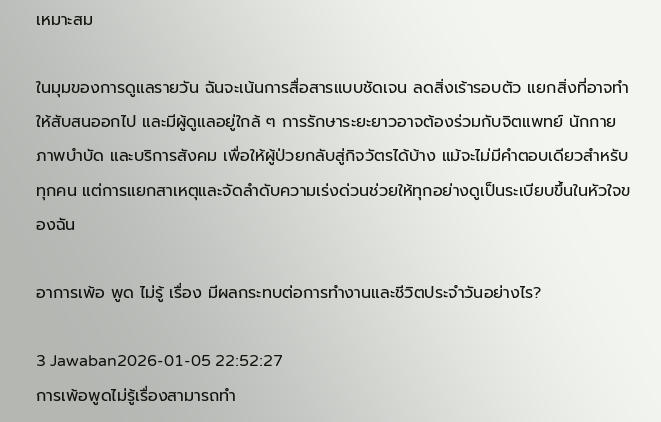เหมาะสม

ในมุมของการดูแลรายวัน ฉันจะเน้นการสื่อสารแบบชัดเจน ลดสิ่งเร้ารอบตัว แยกสิ่งที่อาจทำให้สับสนออกไป และมีผู้ดูแลอยู่ใกล้ ๆ การรักษาระยะยาวอาจต้องร่วมกับจิตแพทย์ นักกายภาพบำบัด และบริการสังคม เพื่อให้ผู้ป่วยกลับสู่กิจวัตรได้บ้าง แม้จะไม่มีคำตอบเดียวสำหรับทุกคน แต่การแยกสาเหตุและจัดลำดับความเร่งด่วนช่วยให้ทุกอย่างดูเป็นระเบียบขึ้นในหัวใจของฉัน

อาการเพ้อ พูด ไม่รู้ เรื่อง มีผลกระทบต่อการทำงานและชีวิตประจำวันอย่างไร?

3 Jawaban2026-01-05 22:52:27
การเพ้อพูดไม่รู้เรื่องสามารถทำ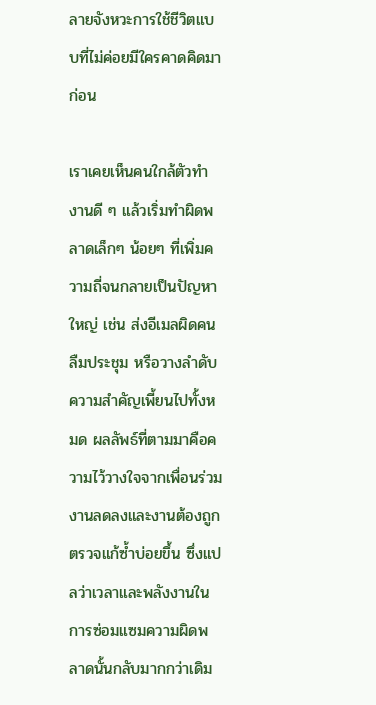ลายจังหวะการใช้ชีวิตแบบที่ไม่ค่อยมีใครคาดคิดมาก่อน

เราเคยเห็นคนใกล้ตัวทำงานดี ๆ แล้วเริ่มทำผิดพลาดเล็กๆ น้อยๆ ที่เพิ่มความถี่จนกลายเป็นปัญหาใหญ่ เช่น ส่งอีเมลผิดคน ลืมประชุม หรือวางลำดับความสำคัญเพี้ยนไปทั้งหมด ผลลัพธ์ที่ตามมาคือความไว้วางใจจากเพื่อนร่วมงานลดลงและงานต้องถูกตรวจแก้ซ้ำบ่อยขึ้น ซึ่งแปลว่าเวลาและพลังงานในการซ่อมแซมความผิดพลาดนั้นกลับมากกว่าเดิม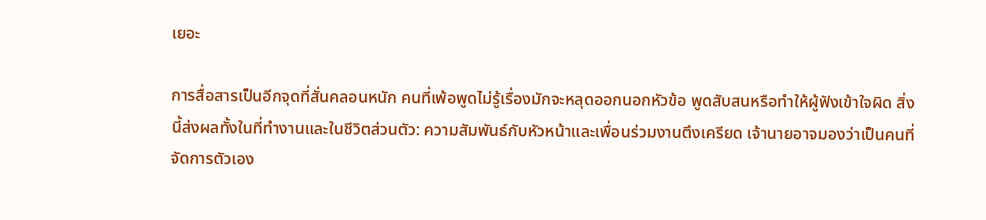เยอะ

การสื่อสารเป็นอีกจุดที่สั่นคลอนหนัก คนที่เพ้อพูดไม่รู้เรื่องมักจะหลุดออกนอกหัวข้อ พูดสับสนหรือทำให้ผู้ฟังเข้าใจผิด สิ่งนี้ส่งผลทั้งในที่ทำงานและในชีวิตส่วนตัว: ความสัมพันธ์กับหัวหน้าและเพื่อนร่วมงานตึงเครียด เจ้านายอาจมองว่าเป็นคนที่จัดการตัวเอง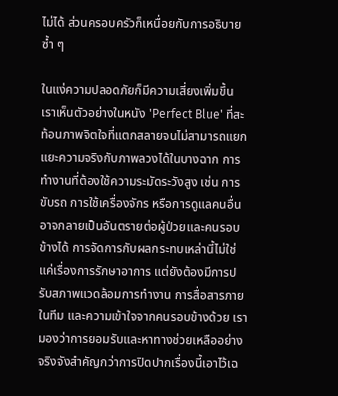ไม่ได้ ส่วนครอบครัวก็เหนื่อยกับการอธิบายซ้ำ ๆ

ในแง่ความปลอดภัยก็มีความเสี่ยงเพิ่มขึ้น เราเห็นตัวอย่างในหนัง 'Perfect Blue' ที่สะท้อนภาพจิตใจที่แตกสลายจนไม่สามารถแยกแยะความจริงกับภาพลวงได้ในบางฉาก การทำงานที่ต้องใช้ความระมัดระวังสูง เช่น การขับรถ การใช้เครื่องจักร หรือการดูแลคนอื่น อาจกลายเป็นอันตรายต่อผู้ป่วยและคนรอบข้างได้ การจัดการกับผลกระทบเหล่านี้ไม่ใช่แค่เรื่องการรักษาอาการ แต่ยังต้องมีการปรับสภาพแวดล้อมการทำงาน การสื่อสารภายในทีม และความเข้าใจจากคนรอบข้างด้วย เรามองว่าการยอมรับและหาทางช่วยเหลืออย่างจริงจังสำคัญกว่าการปิดปากเรื่องนี้เอาไว้เฉ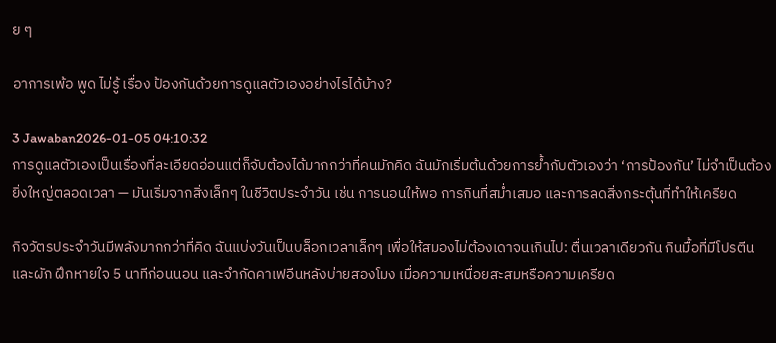ย ๆ

อาการเพ้อ พูด ไม่รู้ เรื่อง ป้องกันด้วยการดูแลตัวเองอย่างไรได้บ้าง?

3 Jawaban2026-01-05 04:10:32
การดูแลตัวเองเป็นเรื่องที่ละเอียดอ่อนแต่ก็จับต้องได้มากกว่าที่คนมักคิด ฉันมักเริ่มต้นด้วยการย้ำกับตัวเองว่า ‘การป้องกัน’ ไม่จำเป็นต้องยิ่งใหญ่ตลอดเวลา — มันเริ่มจากสิ่งเล็กๆ ในชีวิตประจำวัน เช่น การนอนให้พอ การกินที่สม่ำเสมอ และการลดสิ่งกระตุ้นที่ทำให้เครียด

กิจวัตรประจำวันมีพลังมากกว่าที่คิด ฉันแบ่งวันเป็นบล็อกเวลาเล็กๆ เพื่อให้สมองไม่ต้องเดาจนเกินไป: ตื่นเวลาเดียวกัน กินมื้อที่มีโปรตีนและผัก ฝึกหายใจ 5 นาทีก่อนนอน และจำกัดคาเฟอีนหลังบ่ายสองโมง เมื่อความเหนื่อยสะสมหรือความเครียด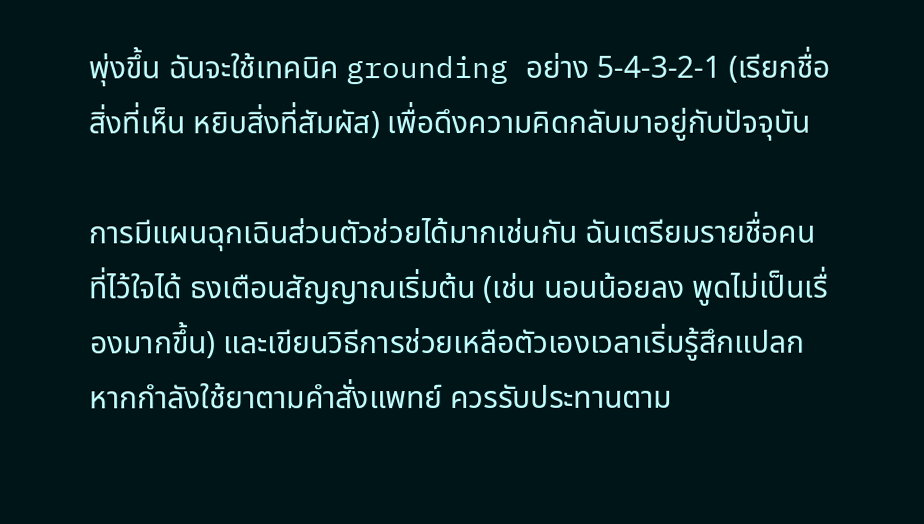พุ่งขึ้น ฉันจะใช้เทคนิค grounding อย่าง 5-4-3-2-1 (เรียกชื่อสิ่งที่เห็น หยิบสิ่งที่สัมผัส) เพื่อดึงความคิดกลับมาอยู่กับปัจจุบัน

การมีแผนฉุกเฉินส่วนตัวช่วยได้มากเช่นกัน ฉันเตรียมรายชื่อคนที่ไว้ใจได้ ธงเตือนสัญญาณเริ่มต้น (เช่น นอนน้อยลง พูดไม่เป็นเรื่องมากขึ้น) และเขียนวิธีการช่วยเหลือตัวเองเวลาเริ่มรู้สึกแปลก หากกำลังใช้ยาตามคำสั่งแพทย์ ควรรับประทานตาม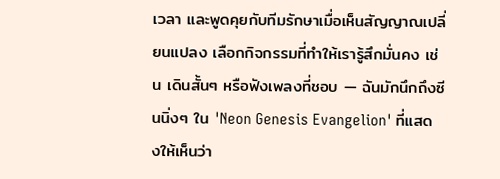เวลา และพูดคุยกับทีมรักษาเมื่อเห็นสัญญาณเปลี่ยนแปลง เลือกกิจกรรมที่ทำให้เรารู้สึกมั่นคง เช่น เดินสั้นๆ หรือฟังเพลงที่ชอบ — ฉันมักนึกถึงซีนนิ่งๆ ใน 'Neon Genesis Evangelion' ที่แสดงให้เห็นว่า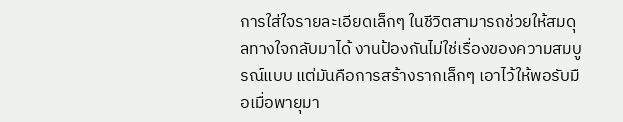การใส่ใจรายละเอียดเล็กๆ ในชีวิตสามารถช่วยให้สมดุลทางใจกลับมาได้ งานป้องกันไม่ใช่เรื่องของความสมบูรณ์แบบ แต่มันคือการสร้างรากเล็กๆ เอาไว้ให้พอรับมือเมื่อพายุมา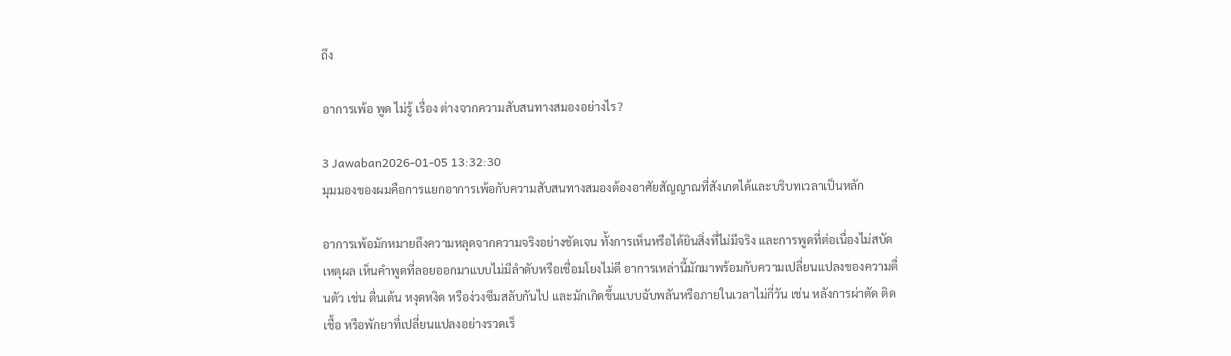ถึง

อาการเพ้อ พูด ไม่รู้ เรื่อง ต่างจากความสับสนทางสมองอย่างไร?

3 Jawaban2026-01-05 13:32:30
มุมมองของผมคือการแยกอาการเพ้อกับความสับสนทางสมองต้องอาศัยสัญญาณที่สังเกตได้และบริบทเวลาเป็นหลัก

อาการเพ้อมักหมายถึงความหลุดจากความจริงอย่างชัดเจน ทั้งการเห็นหรือได้ยินสิ่งที่ไม่มีจริง และการพูดที่ต่อเนื่องไม่สบัดเหตุผล เห็นคำพูดที่ลอยออกมาแบบไม่มีลำดับหรือเชื่อมโยงไม่ดี อาการเหล่านี้มักมาพร้อมกับความเปลี่ยนแปลงของความตื่นตัว เช่น ตื่นเต้น หงุดหงิด หรือง่วงซึมสลับกันไป และมักเกิดขึ้นแบบฉับพลันหรือภายในเวลาไม่กี่วัน เช่น หลังการผ่าตัด ติดเชื้อ หรือพักยาที่เปลี่ยนแปลงอย่างรวดเร็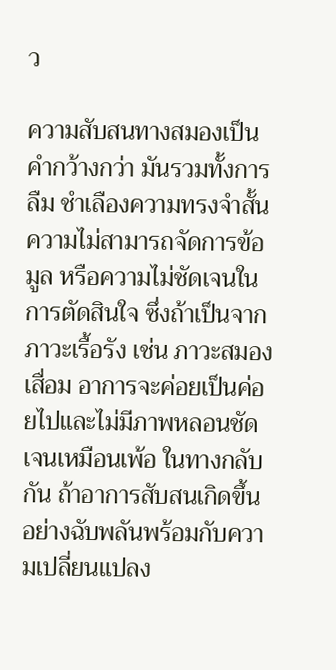ว

ความสับสนทางสมองเป็นคำกว้างกว่า มันรวมทั้งการลืม ชำเลืองความทรงจำสั้น ความไม่สามารถจัดการข้อมูล หรือความไม่ชัดเจนในการตัดสินใจ ซึ่งถ้าเป็นจากภาวะเรื้อรัง เช่น ภาวะสมองเสื่อม อาการจะค่อยเป็นค่อยไปและไม่มีภาพหลอนชัดเจนเหมือนเพ้อ ในทางกลับกัน ถ้าอาการสับสนเกิดขึ้นอย่างฉับพลันพร้อมกับความเปลี่ยนแปลง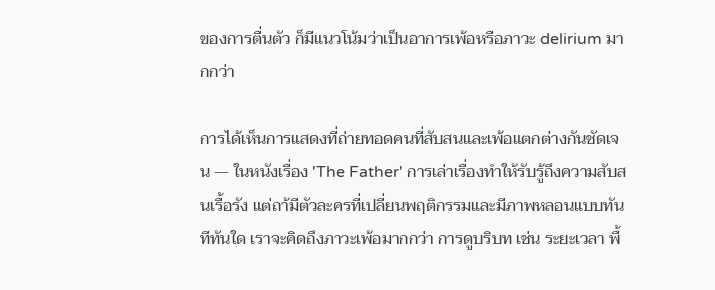ของการตื่นตัว ก็มีแนวโน้มว่าเป็นอาการเพ้อหรือภาวะ delirium มากกว่า

การได้เห็นการแสดงที่ถ่ายทอดคนที่สับสนและเพ้อแตกต่างกันชัดเจน — ในหนังเรื่อง 'The Father' การเล่าเรื่องทำให้รับรู้ถึงความสับสนเรื้อรัง แต่ถา้มีตัวละครที่เปลี่ยนพฤติกรรมและมีภาพหลอนแบบทันทีทันใด เราจะคิดถึงภาวะเพ้อมากกว่า การดูบริบท เช่น ระยะเวลา พื้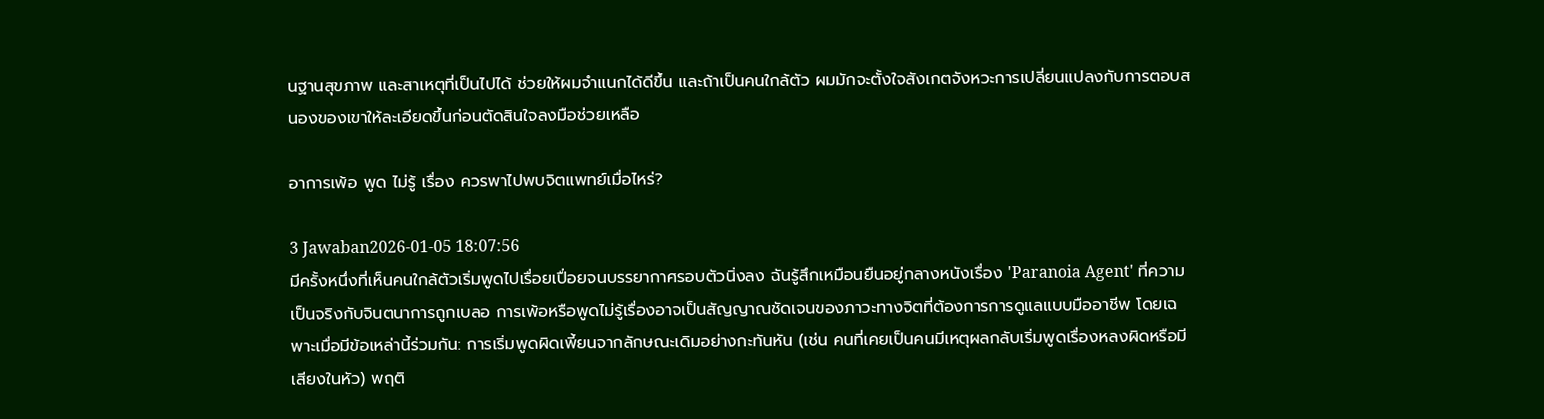นฐานสุขภาพ และสาเหตุที่เป็นไปได้ ช่วยให้ผมจำแนกได้ดีขึ้น และถ้าเป็นคนใกล้ตัว ผมมักจะตั้งใจสังเกตจังหวะการเปลี่ยนแปลงกับการตอบสนองของเขาให้ละเอียดขึ้นก่อนตัดสินใจลงมือช่วยเหลือ

อาการเพ้อ พูด ไม่รู้ เรื่อง ควรพาไปพบจิตแพทย์เมื่อไหร่?

3 Jawaban2026-01-05 18:07:56
มีครั้งหนึ่งที่เห็นคนใกล้ตัวเริ่มพูดไปเรื่อยเปื่อยจนบรรยากาศรอบตัวนิ่งลง ฉันรู้สึกเหมือนยืนอยู่กลางหนังเรื่อง 'Paranoia Agent' ที่ความเป็นจริงกับจินตนาการถูกเบลอ การเพ้อหรือพูดไม่รู้เรื่องอาจเป็นสัญญาณชัดเจนของภาวะทางจิตที่ต้องการการดูแลแบบมืออาชีพ โดยเฉพาะเมื่อมีข้อเหล่านี้ร่วมกัน: การเริ่มพูดผิดเพี้ยนจากลักษณะเดิมอย่างกะทันหัน (เช่น คนที่เคยเป็นคนมีเหตุผลกลับเริ่มพูดเรื่องหลงผิดหรือมีเสียงในหัว) พฤติ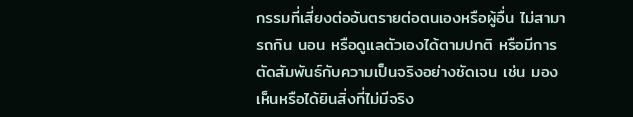กรรมที่เสี่ยงต่ออันตรายต่อตนเองหรือผู้อื่น ไม่สามารถกิน นอน หรือดูแลตัวเองได้ตามปกติ หรือมีการตัดสัมพันธ์กับความเป็นจริงอย่างชัดเจน เช่น มองเห็นหรือได้ยินสิ่งที่ไม่มีจริง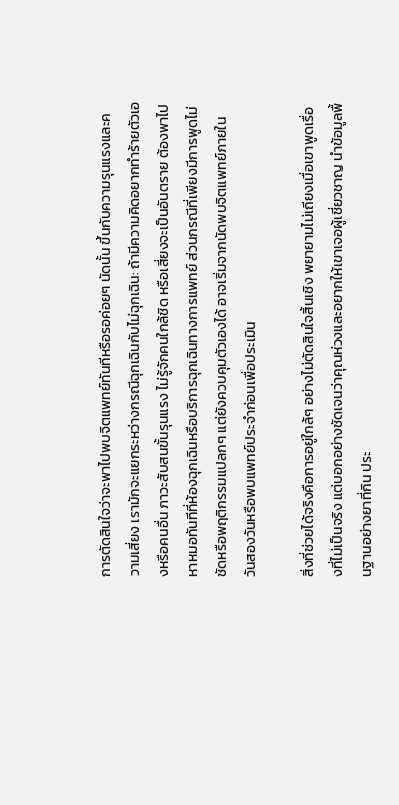การตัดสินใจว่าจะพาไปพบจิตแพทย์ทันทีหรือรอค่อยๆ นัดนั้น ขึ้นกับความรุนแรงและความเสี่ยง เรามักจะแยกระหว่างกรณีฉุกเฉินกับไม่ฉุกเฉิน: ถ้ามีความคิดอยากทำร้ายตัวเองหรือคนอื่น ภาวะสับสนขั้นรุนแรง ไม่รู้จักคนใกล้ชิด หรือเสี่ยงจะเป็นอันตราย ต้องพาไปหาหมอทันทีที่ห้องฉุกเฉินหรือบริการฉุกเฉินทางการแพทย์ ส่วนกรณีที่เพียงมีการพูดไม่ชัดหรือพฤติกรรมแปลกๆ แต่ยังควบคุมตัวเองได้ อาจเริ่มจากนัดพบจิตแพทย์ภายในวันสองวันหรือพบแพทย์ประจำก่อนเพื่อประเมิน

สิ่งที่ช่วยได้จริงคือการอยู่ใกล้ๆ อย่างไม่ตัดสินใจสิ้นเชิง พยายามไม่เถียงเมื่อเขาพูดเรื่องที่ไม่เป็นจริง แต่บอกอย่างชัดเจนว่าคุณห่วงและอยากให้เขาเจอผู้เชี่ยวชาญ นำข้อมูลพื้นฐานอย่างยาที่กิน ประ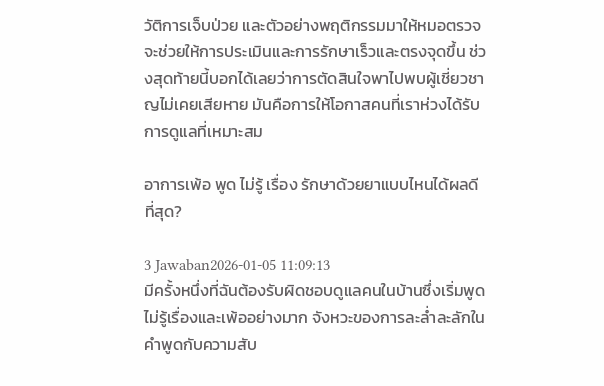วัติการเจ็บป่วย และตัวอย่างพฤติกรรมมาให้หมอตรวจ จะช่วยให้การประเมินและการรักษาเร็วและตรงจุดขึ้น ช่วงสุดท้ายนี้บอกได้เลยว่าการตัดสินใจพาไปพบผู้เชี่ยวชาญไม่เคยเสียหาย มันคือการให้โอกาสคนที่เราห่วงได้รับการดูแลที่เหมาะสม

อาการเพ้อ พูด ไม่รู้ เรื่อง รักษาด้วยยาแบบไหนได้ผลดีที่สุด?

3 Jawaban2026-01-05 11:09:13
มีครั้งหนึ่งที่ฉันต้องรับผิดชอบดูแลคนในบ้านซึ่งเริ่มพูดไม่รู้เรื่องและเพ้ออย่างมาก จังหวะของการละล่ำละลักในคำพูดกับความสับ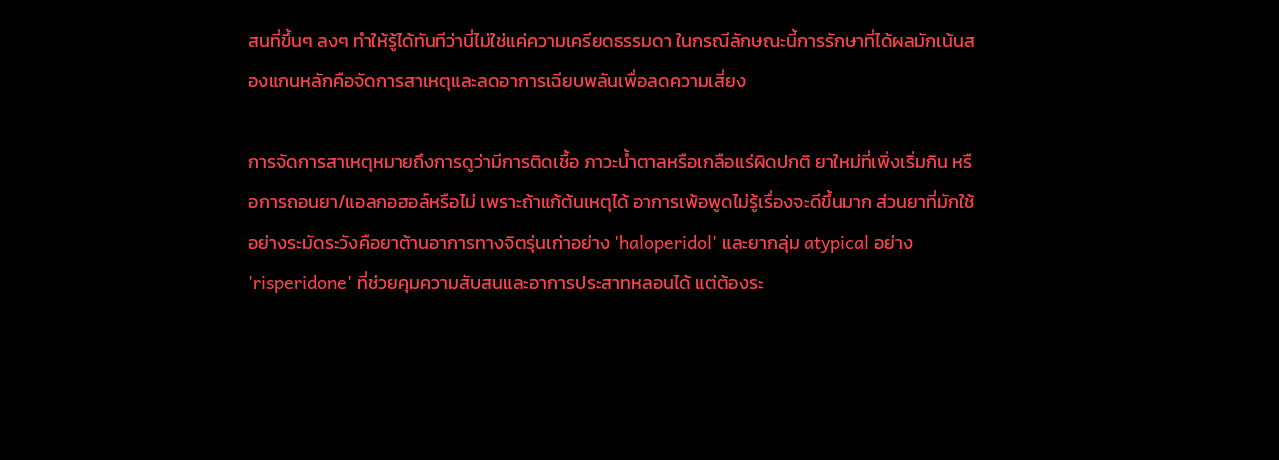สนที่ขึ้นๆ ลงๆ ทำให้รู้ได้ทันทีว่านี่ไม่ใช่แค่ความเครียดธรรมดา ในกรณีลักษณะนี้การรักษาที่ได้ผลมักเน้นสองแกนหลักคือจัดการสาเหตุและลดอาการเฉียบพลันเพื่อลดความเสี่ยง

การจัดการสาเหตุหมายถึงการดูว่ามีการติดเชื้อ ภาวะน้ำตาลหรือเกลือแร่ผิดปกติ ยาใหม่ที่เพิ่งเริ่มกิน หรือการถอนยา/แอลกอฮอล์หรือไม่ เพราะถ้าแก้ต้นเหตุได้ อาการเพ้อพูดไม่รู้เรื่องจะดีขึ้นมาก ส่วนยาที่มักใช้อย่างระมัดระวังคือยาต้านอาการทางจิตรุ่นเก่าอย่าง 'haloperidol' และยากลุ่ม atypical อย่าง 'risperidone' ที่ช่วยคุมความสับสนและอาการประสาทหลอนได้ แต่ต้องระ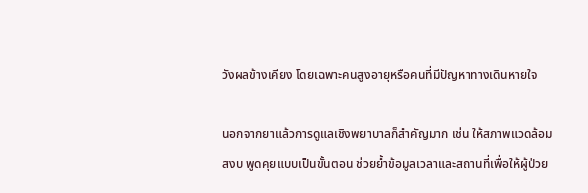วังผลข้างเคียง โดยเฉพาะคนสูงอายุหรือคนที่มีปัญหาทางเดินหายใจ

นอกจากยาแล้วการดูแลเชิงพยาบาลก็สำคัญมาก เช่น ให้สภาพแวดล้อมสงบ พูดคุยแบบเป็นขั้นตอน ช่วยย้ำข้อมูลเวลาและสถานที่เพื่อให้ผู้ป่วย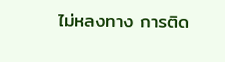ไม่หลงทาง การติด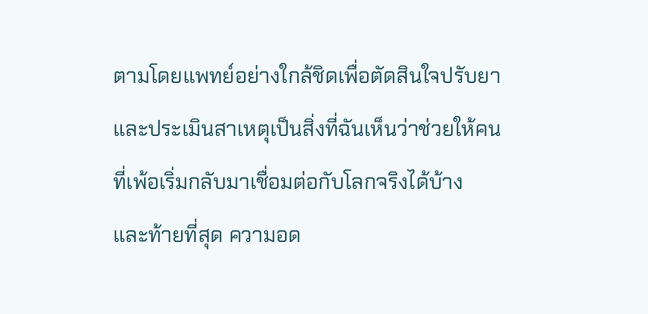ตามโดยแพทย์อย่างใกล้ชิดเพื่อตัดสินใจปรับยาและประเมินสาเหตุเป็นสิ่งที่ฉันเห็นว่าช่วยให้คนที่เพ้อเริ่มกลับมาเชื่อมต่อกับโลกจริงได้บ้าง และท้ายที่สุด ความอด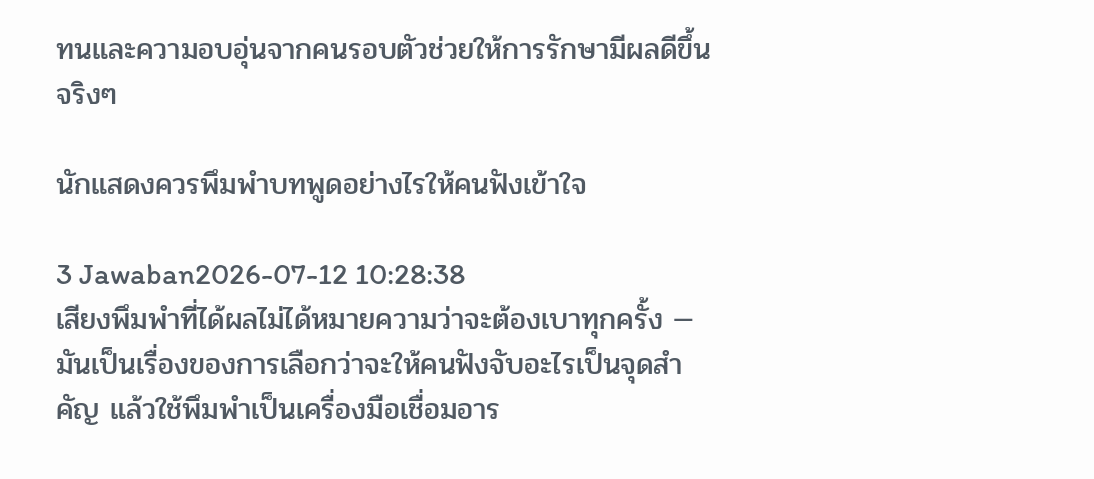ทนและความอบอุ่นจากคนรอบตัวช่วยให้การรักษามีผลดีขึ้นจริงๆ

นักแสดงควรพึมพำบทพูดอย่างไรให้คนฟังเข้าใจ

3 Jawaban2026-07-12 10:28:38
เสียงพึมพำที่ได้ผลไม่ได้หมายความว่าจะต้องเบาทุกครั้ง — มันเป็นเรื่องของการเลือกว่าจะให้คนฟังจับอะไรเป็นจุดสำคัญ แล้วใช้พึมพำเป็นเครื่องมือเชื่อมอาร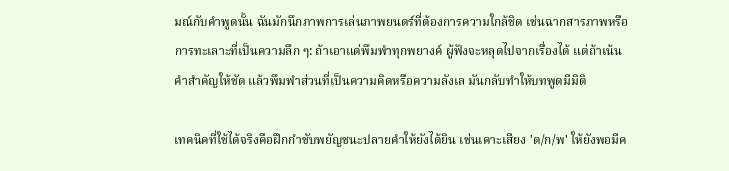มณ์กับคำพูดนั้น ฉันมักนึกภาพการเล่นภาพยนตร์ที่ต้องการความใกล้ชิด เช่นฉากสารภาพหรือการทะเลาะที่เป็นความลึก ๆ: ถ้าเอาแต่พึมพำทุกพยางค์ ผู้ฟังจะหลุดไปจากเรื่องได้ แต่ถ้าเน้นคำสำคัญให้ชัด แล้วพึมพำส่วนที่เป็นความคิดหรือความลังเล มันกลับทำให้บทพูดมีมิติ

เทคนิคที่ใช้ได้จริงคือฝึกกำชับพยัญชนะปลายคำให้ยังได้ยิน เช่นเคาะเสียง 'ต/ก/พ' ให้ยังพอมีค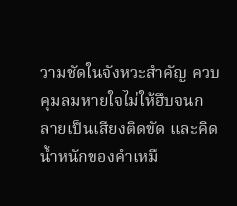วามชัดในจังหวะสำคัญ ควบคุมลมหายใจไม่ให้ฮึบจนกลายเป็นเสียงติดขัด และคิดน้ำหนักของคำเหมื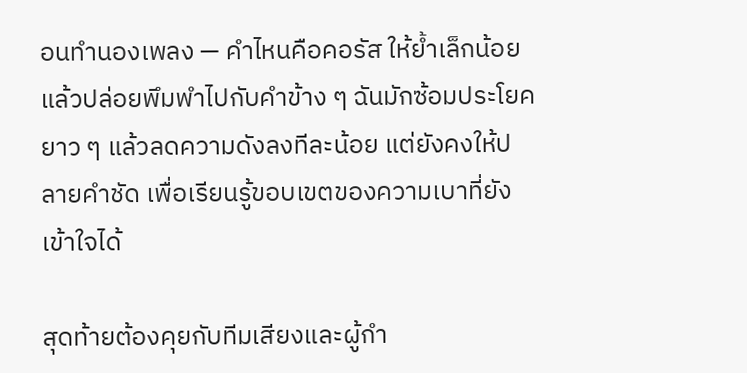อนทำนองเพลง — คำไหนคือคอรัส ให้ย้ำเล็กน้อยแล้วปล่อยพึมพำไปกับคำข้าง ๆ ฉันมักซ้อมประโยคยาว ๆ แล้วลดความดังลงทีละน้อย แต่ยังคงให้ปลายคำชัด เพื่อเรียนรู้ขอบเขตของความเบาที่ยังเข้าใจได้

สุดท้ายต้องคุยกับทีมเสียงและผู้กำ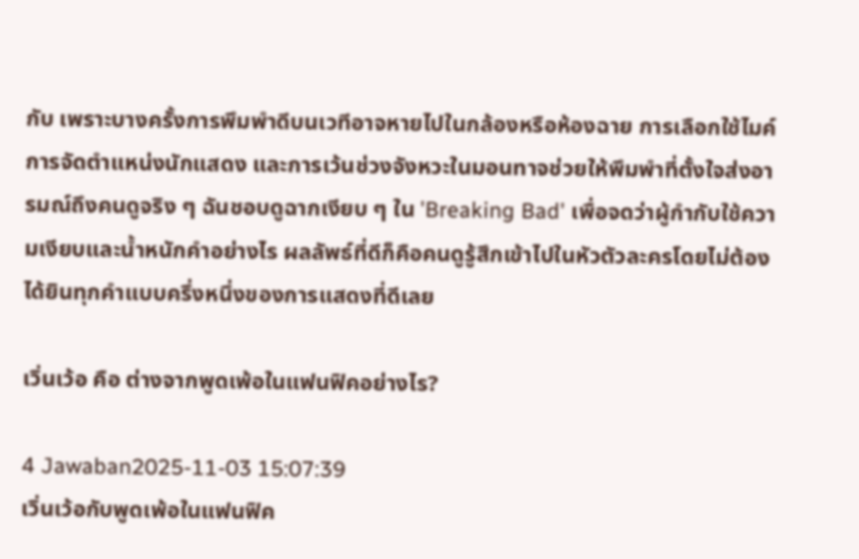กับ เพราะบางครั้งการพึมพำดีบนเวทีอาจหายไปในกล้องหรือห้องฉาย การเลือกใช้ไมค์ การจัดตำแหน่งนักแสดง และการเว้นช่วงจังหวะในมอนทาจช่วยให้พึมพำที่ตั้งใจส่งอารมณ์ถึงคนดูจริง ๆ ฉันชอบดูฉากเงียบ ๆ ใน 'Breaking Bad' เพื่อจดว่าผู้กำกับใช้ความเงียบและน้ำหนักคำอย่างไร ผลลัพธ์ที่ดีก็คือคนดูรู้สึกเข้าไปในหัวตัวละครโดยไม่ต้องได้ยินทุกคำแบบครึ่งหนึ่งของการแสดงที่ดีเลย

เวิ่นเว้อ คือ ต่างจากพูดเพ้อในแฟนฟิคอย่างไร?

4 Jawaban2025-11-03 15:07:39
เวิ่นเว้อกับพูดเพ้อในแฟนฟิค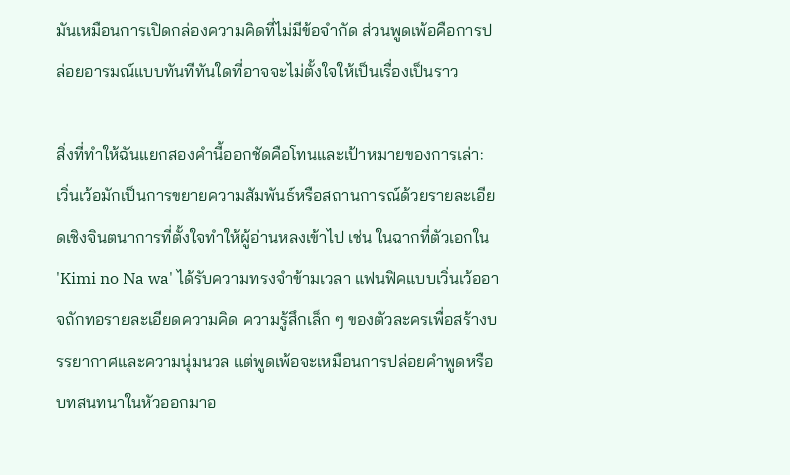มันเหมือนการเปิดกล่องความคิดที่ไม่มีข้อจำกัด ส่วนพูดเพ้อคือการปล่อยอารมณ์แบบทันทีทันใดที่อาจจะไม่ตั้งใจให้เป็นเรื่องเป็นราว

สิ่งที่ทำให้ฉันแยกสองคำนี้ออกชัดคือโทนและเป้าหมายของการเล่า: เวิ่นเว้อมักเป็นการขยายความสัมพันธ์หรือสถานการณ์ด้วยรายละเอียดเชิงจินตนาการที่ตั้งใจทำให้ผู้อ่านหลงเข้าไป เช่น ในฉากที่ตัวเอกใน 'Kimi no Na wa' ได้รับความทรงจำข้ามเวลา แฟนฟิคแบบเวิ่นเว้ออาจถักทอรายละเอียดความคิด ความรู้สึกเล็ก ๆ ของตัวละครเพื่อสร้างบรรยากาศและความนุ่มนวล แต่พูดเพ้อจะเหมือนการปล่อยคำพูดหรือบทสนทนาในหัวออกมาอ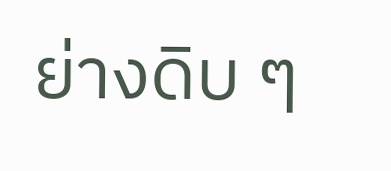ย่างดิบ ๆ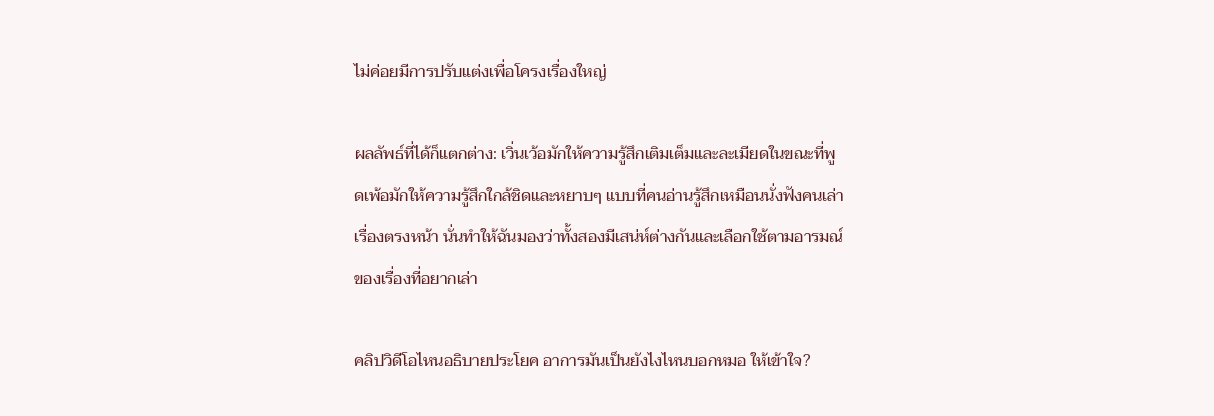ไม่ค่อยมีการปรับแต่งเพื่อโครงเรื่องใหญ่

ผลลัพธ์ที่ได้ก็แตกต่าง: เวิ่นเว้อมักให้ความรู้สึกเติมเต็มและละเมียดในขณะที่พูดเพ้อมักให้ความรู้สึกใกล้ชิดและหยาบๆ แบบที่คนอ่านรู้สึกเหมือนนั่งฟังคนเล่าเรื่องตรงหน้า นั่นทำให้ฉันมองว่าทั้งสองมีเสน่ห์ต่างกันและเลือกใช้ตามอารมณ์ของเรื่องที่อยากเล่า

คลิปวิดีโอไหนอธิบายประโยค อาการมันเป็นยังไงไหนบอกหมอ ให้เข้าใจ?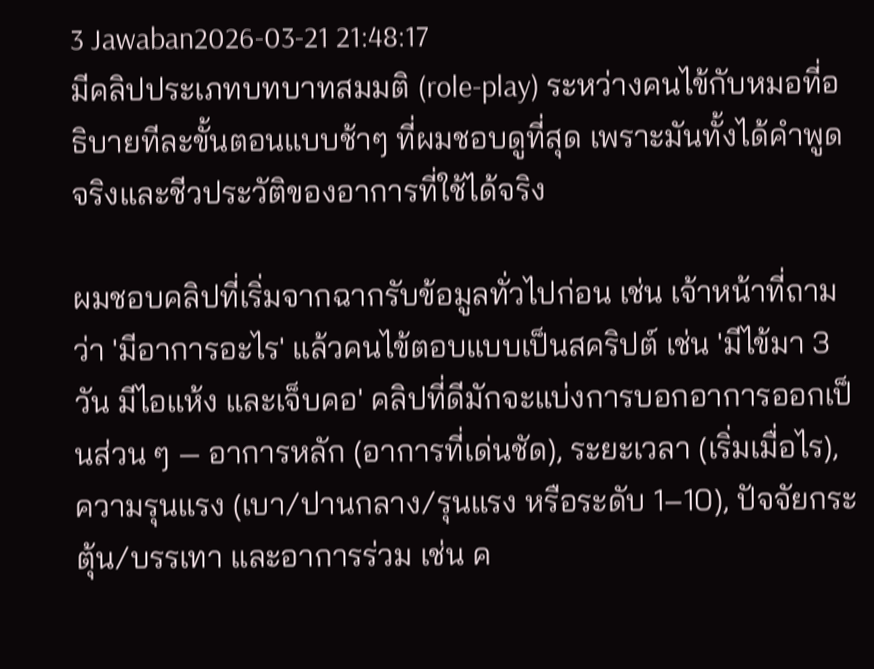3 Jawaban2026-03-21 21:48:17
มีคลิปประเภทบทบาทสมมติ (role‑play) ระหว่างคนไข้กับหมอที่อธิบายทีละขั้นตอนแบบช้าๆ ที่ผมชอบดูที่สุด เพราะมันทั้งได้คำพูดจริงและชีวประวัติของอาการที่ใช้ได้จริง

ผมชอบคลิปที่เริ่มจากฉากรับข้อมูลทั่วไปก่อน เช่น เจ้าหน้าที่ถามว่า 'มีอาการอะไร' แล้วคนไข้ตอบแบบเป็นสคริปต์ เช่น 'มีไข้มา 3 วัน มีไอแห้ง และเจ็บคอ' คลิปที่ดีมักจะแบ่งการบอกอาการออกเป็นส่วน ๆ — อาการหลัก (อาการที่เด่นชัด), ระยะเวลา (เริ่มเมื่อไร), ความรุนแรง (เบา/ปานกลาง/รุนแรง หรือระดับ 1–10), ปัจจัยกระตุ้น/บรรเทา และอาการร่วม เช่น ค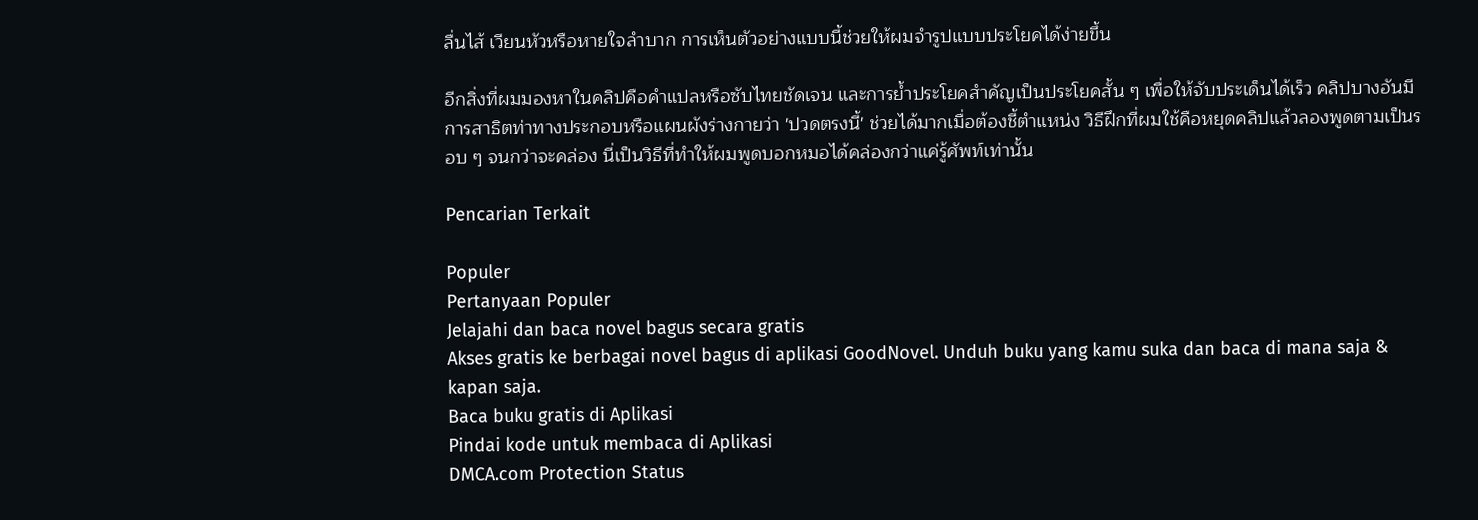ลื่นไส้ เวียนหัวหรือหายใจลำบาก การเห็นตัวอย่างแบบนี้ช่วยให้ผมจำรูปแบบประโยคได้ง่ายขึ้น

อีกสิ่งที่ผมมองหาในคลิปคือคำแปลหรือซับไทยชัดเจน และการย้ำประโยคสำคัญเป็นประโยคสั้น ๆ เพื่อให้จับประเด็นได้เร็ว คลิปบางอันมีการสาธิตท่าทางประกอบหรือแผนผังร่างกายว่า 'ปวดตรงนี้' ช่วยได้มากเมื่อต้องชี้ตำแหน่ง วิธีฝึกที่ผมใช้คือหยุดคลิปแล้วลองพูดตามเป็นรอบ ๆ จนกว่าจะคล่อง นี่เป็นวิธีที่ทำให้ผมพูดบอกหมอได้คล่องกว่าแค่รู้ศัพท์เท่านั้น

Pencarian Terkait

Populer
Pertanyaan Populer
Jelajahi dan baca novel bagus secara gratis
Akses gratis ke berbagai novel bagus di aplikasi GoodNovel. Unduh buku yang kamu suka dan baca di mana saja & kapan saja.
Baca buku gratis di Aplikasi
Pindai kode untuk membaca di Aplikasi
DMCA.com Protection Status